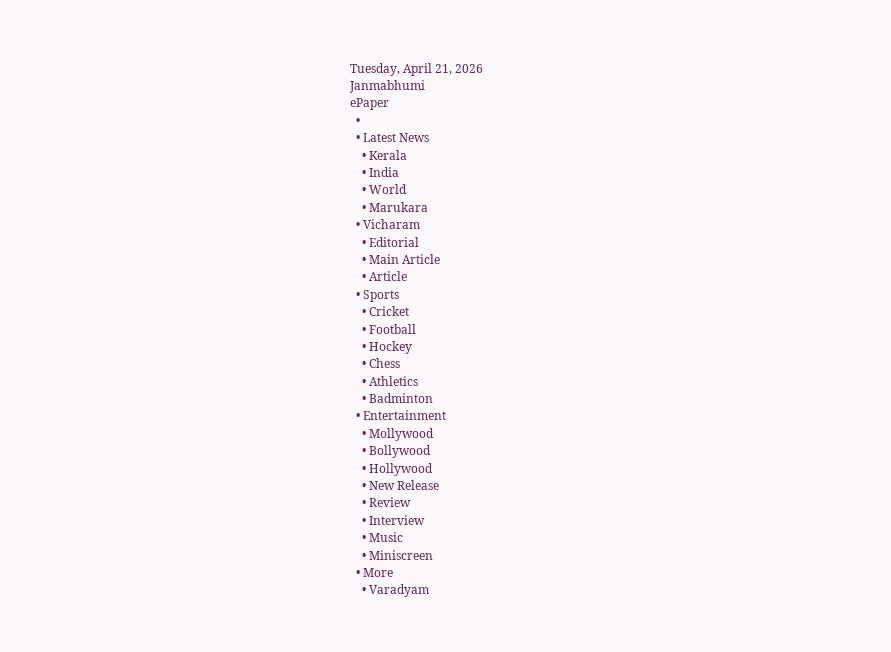Tuesday, April 21, 2026
Janmabhumi
ePaper
  •
  • Latest News
    • Kerala
    • India
    • World
    • Marukara
  • Vicharam
    • Editorial
    • Main Article
    • Article
  • Sports
    • Cricket
    • Football
    • Hockey
    • Chess
    • Athletics
    • Badminton
  • Entertainment
    • Mollywood
    • Bollywood
    • Hollywood
    • New Release
    • Review
    • Interview
    • Music
    • Miniscreen
  • More
    • Varadyam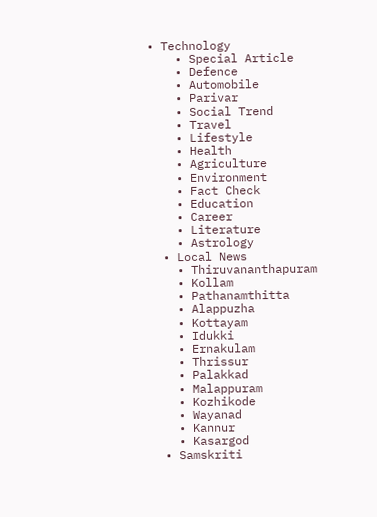• Technology
    • Special Article
    • Defence
    • Automobile
    • Parivar
    • Social Trend
    • Travel
    • Lifestyle
    • Health
    • Agriculture
    • Environment
    • Fact Check
    • Education
    • Career
    • Literature
    • Astrology
  • Local News
    • Thiruvananthapuram
    • Kollam
    • Pathanamthitta
    • Alappuzha
    • Kottayam
    • Idukki
    • Ernakulam
    • Thrissur
    • Palakkad
    • Malappuram
    • Kozhikode
    • Wayanad
    • Kannur
    • Kasargod
  • Samskriti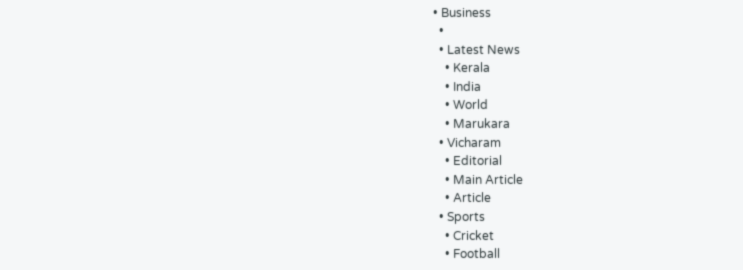• Business
  •
  • Latest News
    • Kerala
    • India
    • World
    • Marukara
  • Vicharam
    • Editorial
    • Main Article
    • Article
  • Sports
    • Cricket
    • Football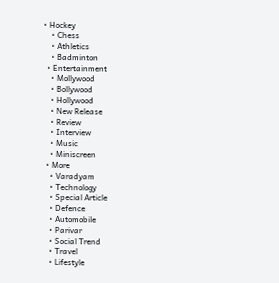• Hockey
    • Chess
    • Athletics
    • Badminton
  • Entertainment
    • Mollywood
    • Bollywood
    • Hollywood
    • New Release
    • Review
    • Interview
    • Music
    • Miniscreen
  • More
    • Varadyam
    • Technology
    • Special Article
    • Defence
    • Automobile
    • Parivar
    • Social Trend
    • Travel
    • Lifestyle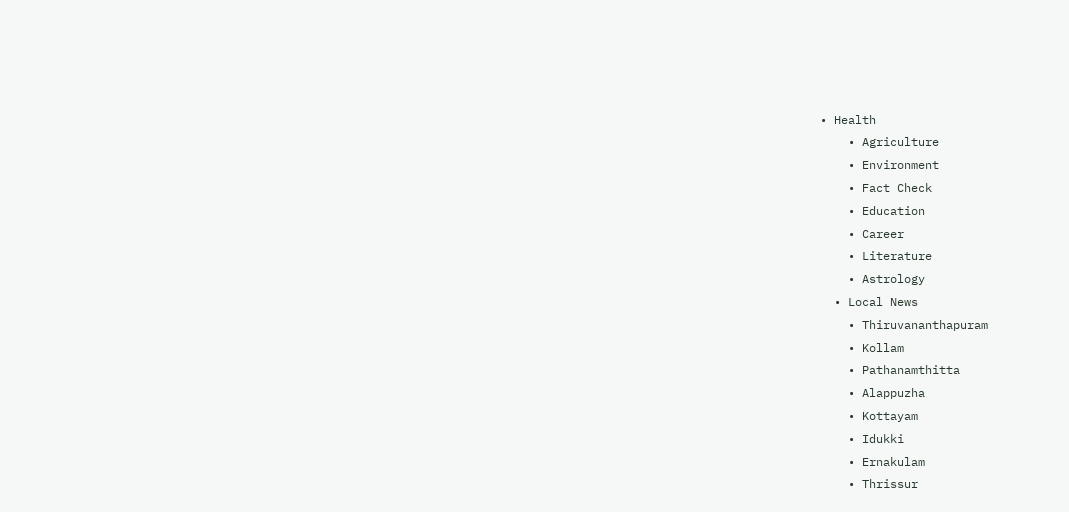• Health
    • Agriculture
    • Environment
    • Fact Check
    • Education
    • Career
    • Literature
    • Astrology
  • Local News
    • Thiruvananthapuram
    • Kollam
    • Pathanamthitta
    • Alappuzha
    • Kottayam
    • Idukki
    • Ernakulam
    • Thrissur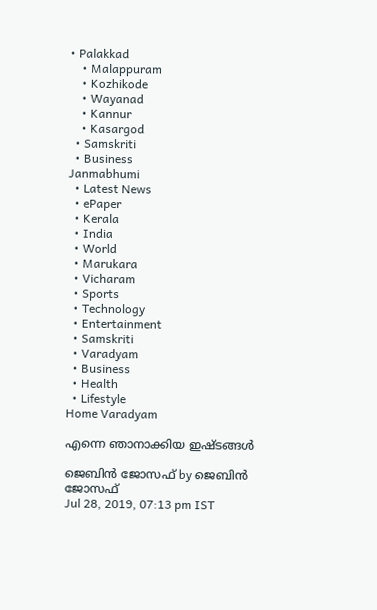• Palakkad
    • Malappuram
    • Kozhikode
    • Wayanad
    • Kannur
    • Kasargod
  • Samskriti
  • Business
Janmabhumi
  • Latest News
  • ePaper
  • Kerala
  • India
  • World
  • Marukara
  • Vicharam
  • Sports
  • Technology
  • Entertainment
  • Samskriti
  • Varadyam
  • Business
  • Health
  • Lifestyle
Home Varadyam

എന്നെ ഞാനാക്കിയ ഇഷ്ടങ്ങള്‍

ജെബിന്‍ ജോസഫ് by ജെബിന്‍ ജോസഫ്
Jul 28, 2019, 07:13 pm IST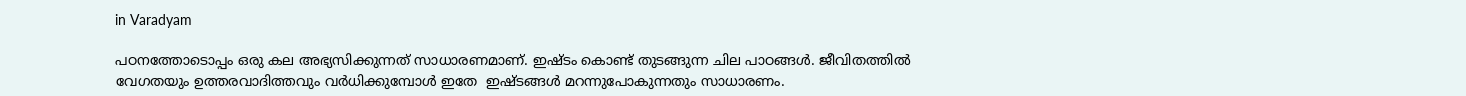in Varadyam

പഠനത്തോടൊപ്പം ഒരു കല അഭ്യസിക്കുന്നത് സാധാരണമാണ്. ഇഷ്ടം കൊണ്ട് തുടങ്ങുന്ന ചില പാഠങ്ങള്‍. ജീവിതത്തില്‍ വേഗതയും ഉത്തരവാദിത്തവും വര്‍ധിക്കുമ്പോള്‍ ഇതേ  ഇഷ്ടങ്ങള്‍ മറന്നുപോകുന്നതും സാധാരണം.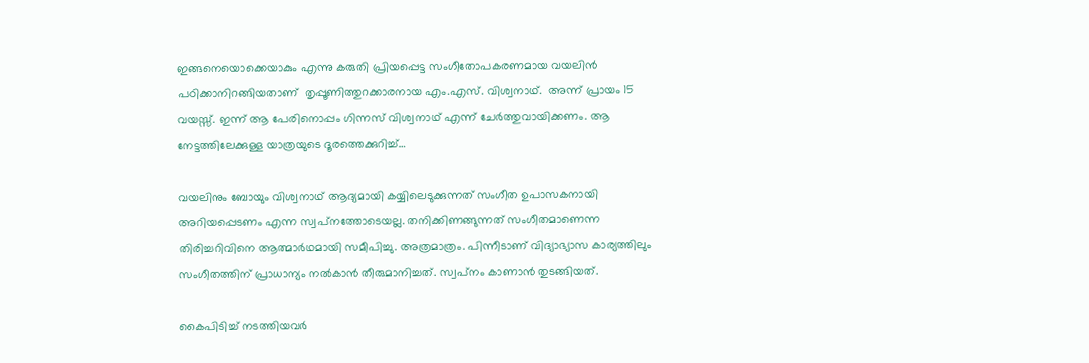ഇങ്ങനെയൊക്കെയാകും എന്നു കരുതി പ്രിയപ്പെട്ട സംഗീതോപകരണമായ വയലിന്‍ പഠിക്കാനിറങ്ങിയതാണ്  തൃപ്പൂണിത്തുറക്കാരനായ എം.എസ്. വിശ്വനാഥ്.  അന്ന് പ്രായം 15 വയസ്സ്. ഇന്ന് ആ പേരിനൊപ്പം ഗിന്നസ് വിശ്വനാഥ് എന്ന് ചേര്‍ത്തുവായിക്കണം. ആ നേട്ടത്തിലേക്കുള്ള യാത്രയുടെ ദൂരത്തെക്കുറിച്ച്…

വയലിനും ബോയും വിശ്വനാഥ് ആദ്യമായി കയ്യിലെടുക്കുന്നത് സംഗീത ഉപാസകനായി  അറിയപ്പെടണം എന്ന സ്വപ്‌നത്തോടെയല്ല. തനിക്കിണങ്ങുന്നത് സംഗീതമാണെന്ന തിരിച്ചറിവിനെ ആത്മാര്‍ഥമായി സമീപിച്ചു. അത്രമാത്രം. പിന്നീടാണ് വിദ്യാഭ്യാസ കാര്യത്തിലും സംഗീതത്തിന് പ്രാധാന്യം നല്‍കാന്‍ തീരുമാനിച്ചത്. സ്വപ്‌നം കാണാന്‍ തുടങ്ങിയത്.

കൈപിടിച്ച് നടത്തിയവര്‍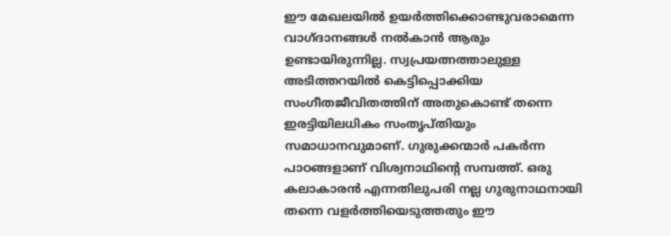ഈ മേഖലയില്‍ ഉയര്‍ത്തിക്കൊണ്ടുവരാമെന്ന വാഗ്ദാനങ്ങള്‍ നല്‍കാന്‍ ആരും ഉണ്ടായിരുന്നില്ല. സ്വപ്രയത്നത്താലുള്ള അടിത്തറയില്‍ കെട്ടിപ്പൊക്കിയ സംഗീതജീവിതത്തിന് അതുകൊണ്ട് തന്നെ ഇരട്ടിയിലധികം സംതൃപ്തിയും സമാധാനവുമാണ്. ഗുരുക്കന്മാര്‍ പകര്‍ന്ന പാഠങ്ങളാണ് വിശ്വനാഥിന്റെ സമ്പത്ത്. ഒരു കലാകാരന്‍ എന്നതിലുപരി നല്ല ഗുരുനാഥനായി തന്നെ വളര്‍ത്തിയെടുത്തതും ഈ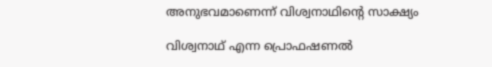അനുഭവമാണെന്ന് വിശ്വനാഥിന്റെ സാക്ഷ്യം

വിശ്വനാഥ് എന്ന പ്രൊഫഷണല്‍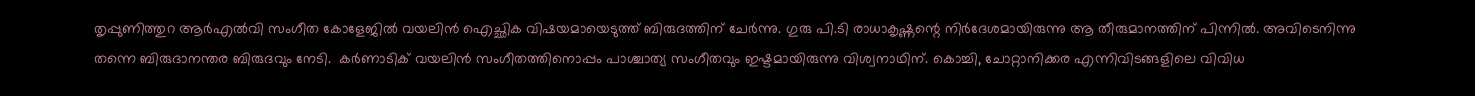തൃപ്പുണിത്തുറ ആര്‍എല്‍വി സംഗീത കോളേജില്‍ വയലിന്‍ ഐച്ഛിക വിഷയമായെടുത്ത് ബിരുദത്തിന് ചേര്‍ന്നു. ഗുരു പി.ടി രാധാകൃഷ്ണന്റെ നിര്‍ദേശമായിരുന്നു ആ തീരുമാനത്തിന് പിന്നില്‍. അവിടെനിന്നു തന്നെ ബിരുദാനന്തര ബിരുദവും നേടി.  കര്‍ണാടിക് വയലിന്‍ സംഗീതത്തിനൊപ്പം പാശ്ചാത്യ സംഗീതവും ഇഷ്ടമായിരുന്നു വിശ്വനാഥിന്. കൊച്ചി, ചോറ്റാനിക്കര എന്നിവിടങ്ങളിലെ വിവിധ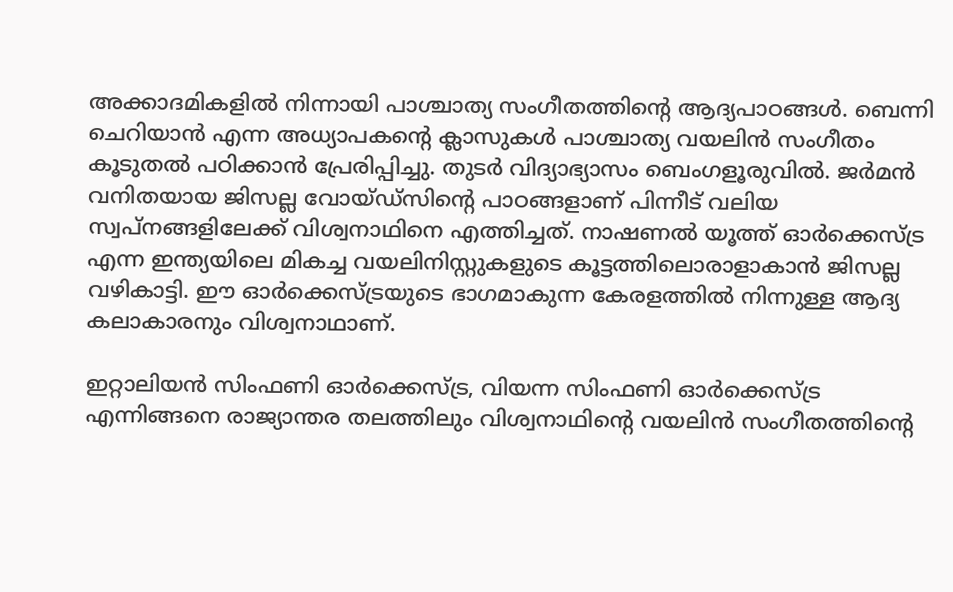അക്കാദമികളില്‍ നിന്നായി പാശ്ചാത്യ സംഗീതത്തിന്റെ ആദ്യപാഠങ്ങള്‍. ബെന്നി ചെറിയാന്‍ എന്ന അധ്യാപകന്റെ ക്ലാസുകള്‍ പാശ്ചാത്യ വയലിന്‍ സംഗീതം കൂടുതല്‍ പഠിക്കാന്‍ പ്രേരിപ്പിച്ചു. തുടര്‍ വിദ്യാഭ്യാസം ബെംഗളൂരുവില്‍. ജര്‍മന്‍ വനിതയായ ജിസല്ല വോയ്ഡ്‌സിന്റെ പാഠങ്ങളാണ് പിന്നീട് വലിയ സ്വപ്‌നങ്ങളിലേക്ക് വിശ്വനാഥിനെ എത്തിച്ചത്. നാഷണല്‍ യൂത്ത് ഓര്‍ക്കെസ്ട്ര എന്ന ഇന്ത്യയിലെ മികച്ച വയലിനിസ്റ്റുകളുടെ കൂട്ടത്തിലൊരാളാകാന്‍ ജിസല്ല വഴികാട്ടി. ഈ ഓര്‍ക്കെസ്ട്രയുടെ ഭാഗമാകുന്ന കേരളത്തില്‍ നിന്നുള്ള ആദ്യ കലാകാരനും വിശ്വനാഥാണ്.

ഇറ്റാലിയന്‍ സിംഫണി ഓര്‍ക്കെസ്ട്ര, വിയന്ന സിംഫണി ഓര്‍ക്കെസ്ട്ര എന്നിങ്ങനെ രാജ്യാന്തര തലത്തിലും വിശ്വനാഥിന്റെ വയലിന്‍ സംഗീതത്തിന്റെ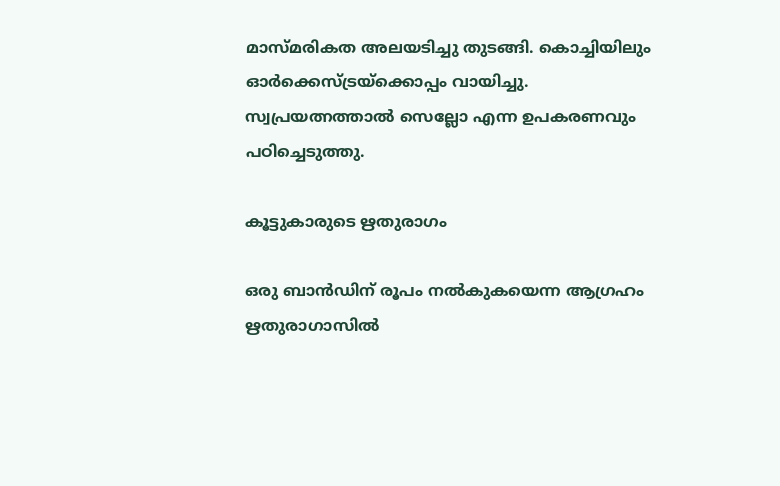മാസ്മരികത അലയടിച്ചു തുടങ്ങി. കൊച്ചിയിലും ഓര്‍ക്കെസ്ട്രയ്‌ക്കൊപ്പം വായിച്ചു. സ്വപ്രയത്നത്താല്‍ സെല്ലോ എന്ന ഉപകരണവും പഠിച്ചെടുത്തു.

കൂട്ടുകാരുടെ ഋതുരാഗം

ഒരു ബാന്‍ഡിന് രൂപം നല്‍കുകയെന്ന ആഗ്രഹം ഋതുരാഗാസില്‍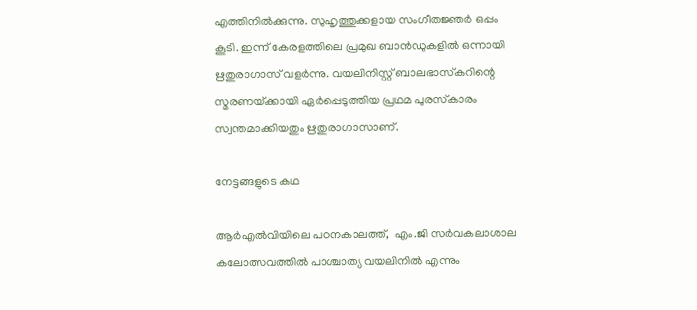എത്തിനില്‍ക്കുന്നു. സുഹൃത്തുക്കളായ സംഗീതജ്ഞര്‍ ഒപ്പം കൂടി. ഇന്ന് കേരളത്തിലെ പ്രമുഖ ബാന്‍ഡുകളില്‍ ഒന്നായി ഋതുരാഗാസ് വളര്‍ന്നു. വയലിനിസ്റ്റ് ബാലഭാസ്‌കറിന്റെ സ്മരണയ്‌ക്കായി ഏര്‍പ്പെടുത്തിയ പ്രഥമ പുരസ്‌കാരം സ്വന്തമാക്കിയതും ഋതുരാഗാസാണ്.

നേട്ടങ്ങളുടെ കഥ

ആര്‍എല്‍വിയിലെ പഠനകാലത്ത്,  എം.ജി സര്‍വകലാശാല കലോത്സവത്തില്‍ പാശ്ചാത്യ വയലിനില്‍ എന്നും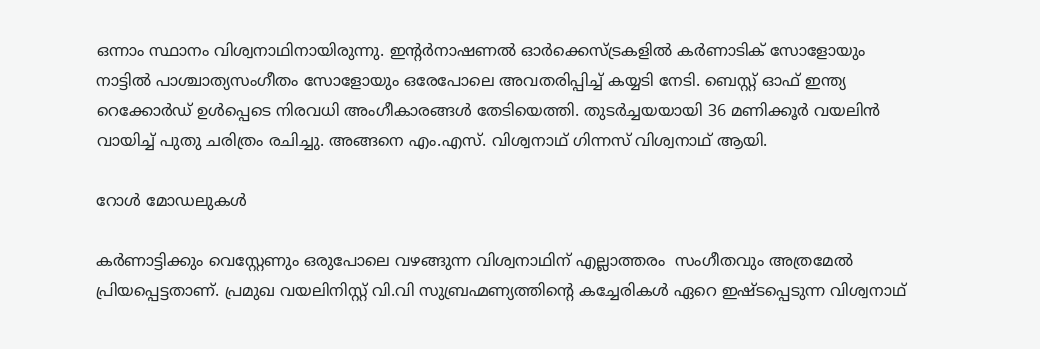ഒന്നാം സ്ഥാനം വിശ്വനാഥിനായിരുന്നു. ഇന്റര്‍നാഷണല്‍ ഓര്‍ക്കെസ്ട്രകളില്‍ കര്‍ണാടിക് സോളോയും നാട്ടില്‍ പാശ്ചാത്യസംഗീതം സോളോയും ഒരേപോലെ അവതരിപ്പിച്ച് കയ്യടി നേടി. ബെസ്റ്റ് ഓഫ് ഇന്ത്യ റെക്കോര്‍ഡ് ഉള്‍പ്പെടെ നിരവധി അംഗീകാരങ്ങള്‍ തേടിയെത്തി. തുടര്‍ച്ചയയായി 36 മണിക്കൂര്‍ വയലിന്‍ വായിച്ച് പുതു ചരിത്രം രചിച്ചു. അങ്ങനെ എം.എസ്. വിശ്വനാഥ് ഗിന്നസ് വിശ്വനാഥ് ആയി.

റോള്‍ മോഡലുകള്‍

കര്‍ണാട്ടിക്കും വെസ്റ്റേണും ഒരുപോലെ വഴങ്ങുന്ന വിശ്വനാഥിന് എല്ലാത്തരം  സംഗീതവും അത്രമേല്‍ പ്രിയപ്പെട്ടതാണ്. പ്രമുഖ വയലിനിസ്റ്റ് വി.വി സുബ്രഹ്മണ്യത്തിന്റെ കച്ചേരികള്‍ ഏറെ ഇഷ്ടപ്പെടുന്ന വിശ്വനാഥ്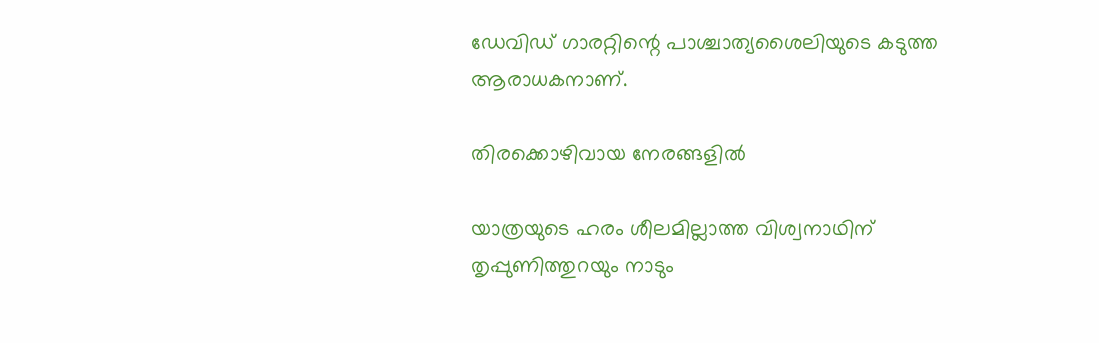ഡേവിഡ് ഗാരറ്റിന്റെ പാശ്ചാത്യശൈലിയുടെ കടുത്ത ആരാധകനാണ്.

തിരക്കൊഴിവായ നേരങ്ങളില്‍

യാത്രയുടെ ഹരം ശീലമില്ലാത്ത വിശ്വനാഥിന് തൃപ്പുണിത്തുറയും നാടും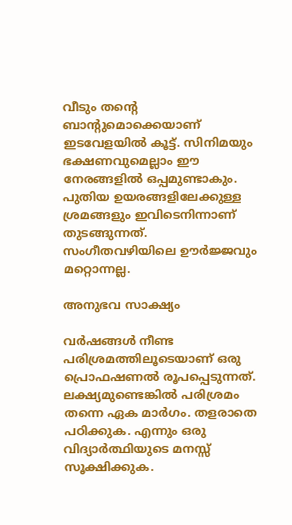വീടും തന്റെ ബാന്റുമൊക്കെയാണ് ഇടവേളയില്‍ കൂട്ട്. സിനിമയും ഭക്ഷണവുമെല്ലാം ഈ നേരങ്ങളില്‍ ഒപ്പമുണ്ടാകും. പുതിയ ഉയരങ്ങളിലേക്കുള്ള ശ്രമങ്ങളും ഇവിടെനിന്നാണ് തുടങ്ങുന്നത്.  സംഗീതവഴിയിലെ ഊര്‍ജ്ജവും മറ്റൊന്നല്ല.

അനുഭവ സാക്ഷ്യം

വര്‍ഷങ്ങള്‍ നീണ്ട പരിശ്രമത്തിലൂടെയാണ് ഒരു പ്രൊഫഷണല്‍ രൂപപ്പെടുന്നത്. ലക്ഷ്യമുണ്ടെങ്കില്‍ പരിശ്രമം തന്നെ ഏക മാര്‍ഗം. തളരാതെ പഠിക്കുക. എന്നും ഒരു വിദ്യാര്‍ത്ഥിയുടെ മനസ്സ് സൂക്ഷിക്കുക.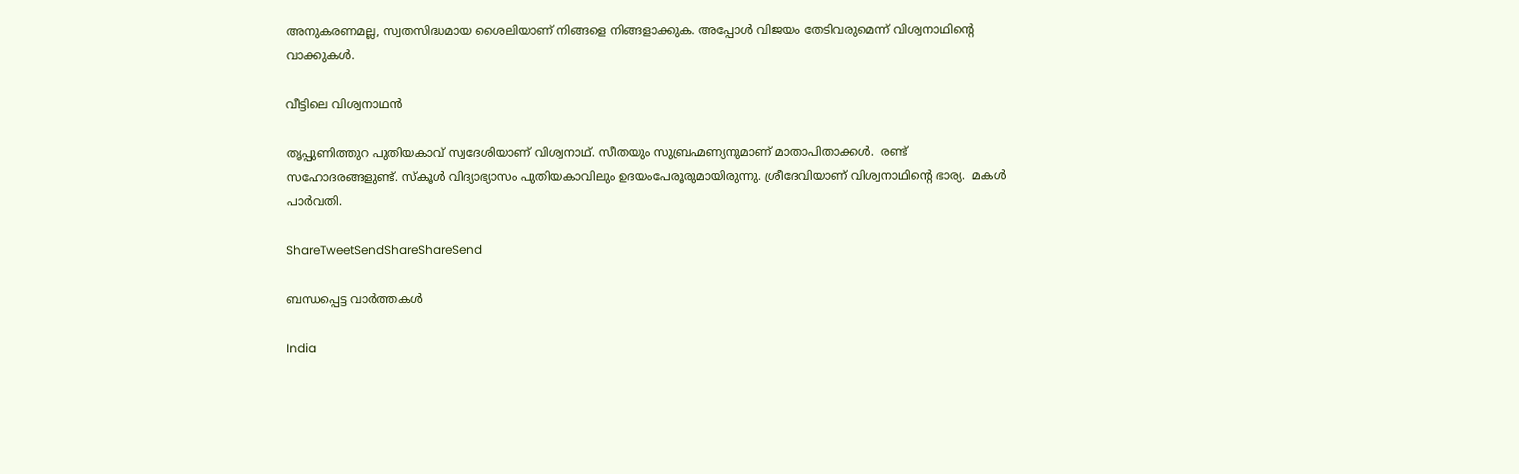അനുകരണമല്ല, സ്വതസിദ്ധമായ ശൈലിയാണ് നിങ്ങളെ നിങ്ങളാക്കുക. അപ്പോള്‍ വിജയം തേടിവരുമെന്ന് വിശ്വനാഥിന്റെ വാക്കുകള്‍.

വീട്ടിലെ വിശ്വനാഥന്‍

തൃപ്പുണിത്തുറ പുതിയകാവ് സ്വദേശിയാണ് വിശ്വനാഥ്. സീതയും സുബ്രഹ്മണ്യനുമാണ് മാതാപിതാക്കള്‍.  രണ്ട് സഹോദരങ്ങളുണ്ട്. സ്‌കൂള്‍ വിദ്യാഭ്യാസം പുതിയകാവിലും ഉദയംപേരൂരുമായിരുന്നു. ശ്രീദേവിയാണ് വിശ്വനാഥിന്റെ ഭാര്യ.  മകള്‍ പാര്‍വതി.

ShareTweetSendShareShareSend

ബന്ധപ്പെട്ട വാര്‍ത്തകള്‍

India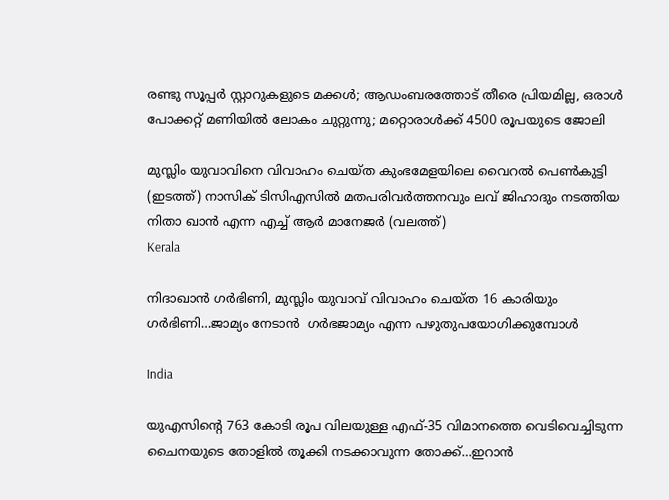രണ്ടു സൂപ്പര്‍ സ്റ്റാറുകളുടെ മക്കള്‍; ആഡംബരത്തോട് തീരെ പ്രിയമില്ല, ഒരാള്‍ പോക്കറ്റ് മണിയില്‍ ലോകം ചുറ്റുന്നു; മറ്റൊരാള്‍ക്ക് 4500 രൂപയുടെ ജോലി

മുസ്ലിം യുവാവിനെ വിവാഹം ചെയ്ത കുംഭമേളയിലെ വൈറല്‍ പെണ്‍കുട്ടി (ഇടത്ത്) നാസിക് ടിസിഎസില്‍ മതപരിവര്‍ത്തനവും ലവ് ജിഹാദും നടത്തിയ നിതാ ഖാന്‍ എന്ന എച്ച് ആര്‍ മാനേജര്‍ (വലത്ത്)
Kerala

നിദാഖാന്‍ ഗര്‍ഭിണി, മുസ്ലിം യുവാവ് വിവാഹം ചെയ്ത 16 കാരിയും ഗര്‍ഭിണി…ജാമ്യം നേടാന്‍  ഗര്‍ഭജാമ്യം എന്ന പഴുതുപയോഗിക്കുമ്പോള്‍

India

യുഎസിന്റെ 763 കോടി രൂപ വിലയുള്ള എഫ്-35 വിമാനത്തെ വെടിവെച്ചിടുന്ന ചൈനയുടെ തോളില്‍ തൂക്കി നടക്കാവുന്ന തോക്ക്…ഇറാന്‍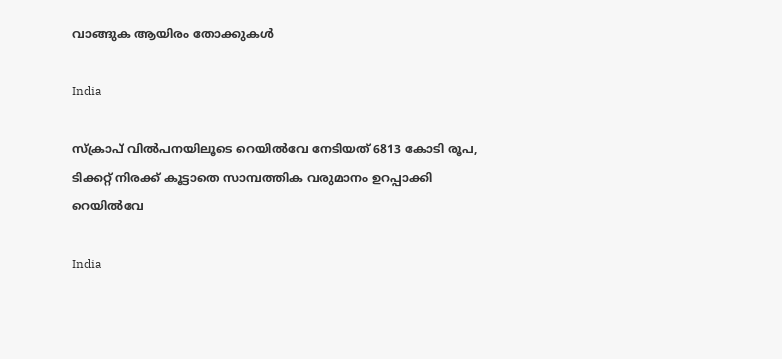വാങ്ങുക ആയിരം തോക്കുകള്‍

India

സ്ക്രാപ് വില്‍പനയിലൂടെ റെയില്‍വേ നേടിയത് 6813 കോടി രൂപ, ടിക്കറ്റ് നിരക്ക് കൂട്ടാതെ സാമ്പത്തിക വരുമാനം ഉറപ്പാക്കി റെയില്‍വേ

India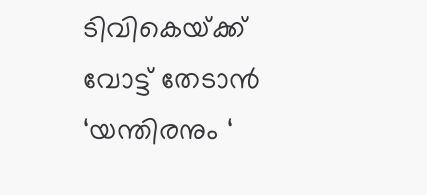ടിവികെയ്‌ക്ക് വോട്ട് തേടാൻ ‘യന്തിരനും ‘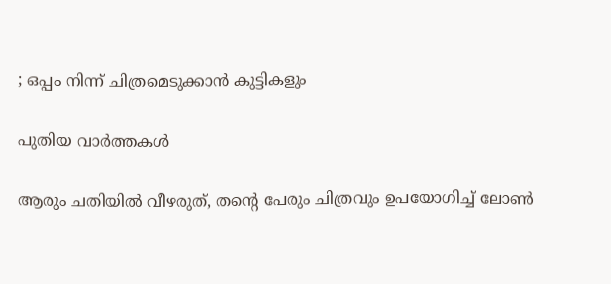; ഒപ്പം നിന്ന് ചിത്രമെടുക്കാൻ കുട്ടികളും

പുതിയ വാര്‍ത്തകള്‍

ആരും ചതിയില്‍ വീഴരുത്, തന്റെ പേരും ചിത്രവും ഉപയോഗിച്ച് ലോണ്‍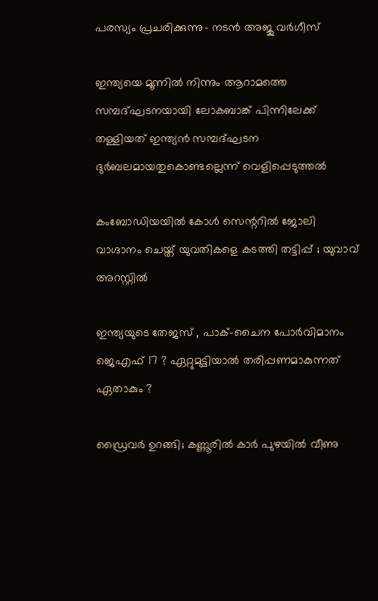പരസ്യം പ്രചരിക്കുന്നു- നടന്‍ അജു വര്‍ഗീസ്

ഇന്ത്യയെ മൂന്നില്‍ നിന്നും ആറാമത്തെ സമ്പദ്ഘടനയായി ലോകബാങ്ക് പിന്നിലേക്ക് തള്ളിയത് ഇന്ത്യന്‍ സമ്പദ്ഘടന ദുര്‍ബലമായതുകൊണ്ടല്ലെന്ന് വെളിപ്പെടുത്തല്‍

കംബോഡിയയില്‍ കോള്‍ സെന്ററില്‍ ജോലി വാഗ്ദാനം ചെയ്ത് യുവതികളെ കടത്തി തട്ടിപ്പ് ; യുവാവ് അറസ്റ്റില്‍

ഇന്ത്യയുടെ തേജസ് , പാക്–ചൈന പോര്‍വിമാനം ജെഎഫ് 17 ? ഏറ്റുമുട്ടിയാൽ തരിപ്പണമാകുന്നത് ഏതാകും ?

ഡ്രൈവര്‍ ഉറങ്ങി; കണ്ണൂരില്‍ കാര്‍ പുഴയില്‍ വീണു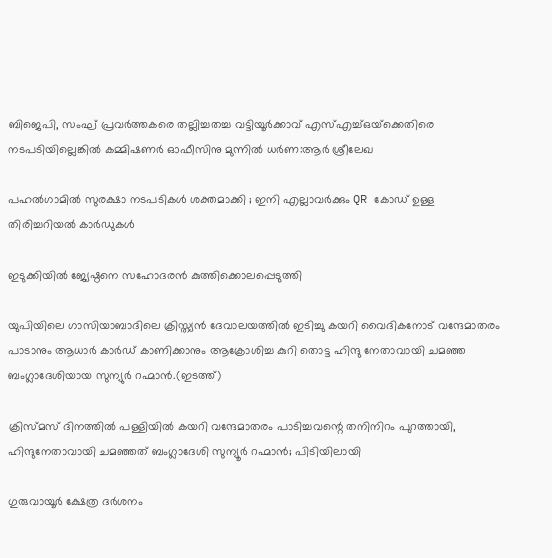ബിജെപി, സംഘ് പ്രവര്‍ത്തകരെ തല്ലിച്ചതച്ച വട്ടിയൂര്‍ക്കാവ് എസ്എച്ച്ഒയ്‌ക്കെതിരെ നടപടിയില്ലെങ്കില്‍ കമ്മിഷണര്‍ ഓഫീസിനു മുന്നില്‍ ധര്‍ണ:ആര്‍ ശ്രീലേഖ

പഹൽഗാമിൽ സുരക്ഷാ നടപടികൾ ശക്തമാക്കി ; ഇനി എല്ലാവർക്കും QR കോഡ് ഉള്ള തിരിച്ചറിയൽ കാർഡുകൾ

ഇടുക്കിയില്‍ ജ്യേഷ്ഠനെ സഹോദരന്‍ കുത്തിക്കൊലപ്പെടുത്തി

യുപിയിലെ ഗാസിയാബാദിലെ ക്രിസ്ത്യന്‍ ദേവാലയത്തില്‍ ഇടിച്ചു കയറി വൈദികനോട് വന്ദേമാതരം പാടാനും ആധാർ കാർഡ് കാണിക്കാനും ആക്രോശിച്ച കുറി തൊട്ട ഹിന്ദു നേതാവായി ചമഞ്ഞ ബംഗ്ലാദേശിയായ സുന്യുര്‍ റഹ്മാന്‍.(ഇടത്ത്)

ക്രിസ്മസ് ദിനത്തില്‍ പള്ളിയില്‍ കയറി വന്ദേമാതരം പാടിച്ചവന്റെ തനിനിറം പുറത്തായി, ഹിന്ദുനേതാവായി ചമഞ്ഞത് ബംഗ്ലാദേശി സുന്യൂര്‍ റഹ്മാന്‍; പിടിയിലായി

ഗുരുവായൂര്‍ ക്ഷേത്ര ദര്‍ശനം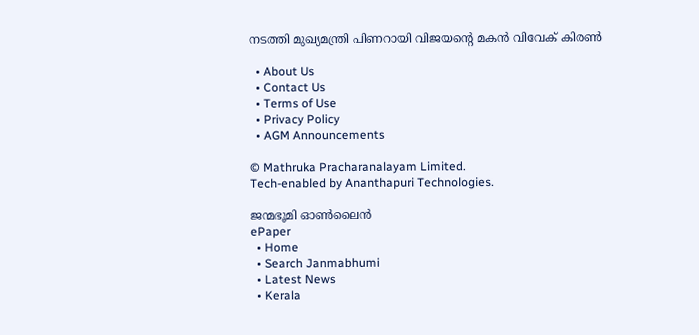നടത്തി മുഖ്യമന്ത്രി പിണറായി വിജയന്റെ മകന്‍ വിവേക് കിരണ്‍

  • About Us
  • Contact Us
  • Terms of Use
  • Privacy Policy
  • AGM Announcements

© Mathruka Pracharanalayam Limited.
Tech-enabled by Ananthapuri Technologies.

ജന്മഭൂമി ഓണ്‍ലൈന്‍
ePaper
  • Home
  • Search Janmabhumi
  • Latest News
  • Kerala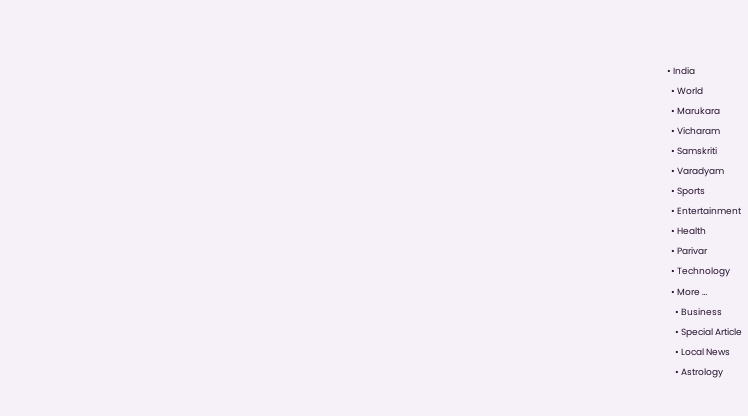• India
  • World
  • Marukara
  • Vicharam
  • Samskriti
  • Varadyam
  • Sports
  • Entertainment
  • Health
  • Parivar
  • Technology
  • More …
    • Business
    • Special Article
    • Local News
    • Astrology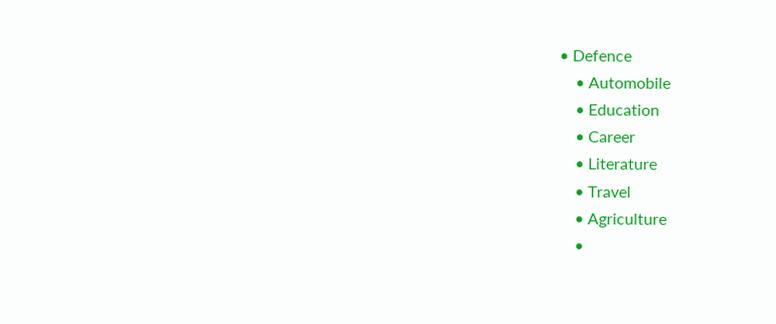• Defence
    • Automobile
    • Education
    • Career
    • Literature
    • Travel
    • Agriculture
    •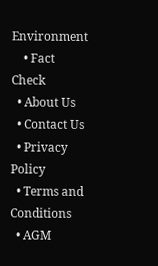Environment
    • Fact Check
  • About Us
  • Contact Us
  • Privacy Policy
  • Terms and Conditions
  • AGM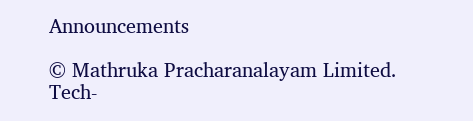Announcements

© Mathruka Pracharanalayam Limited.
Tech-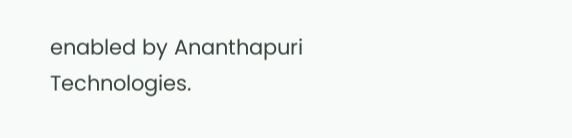enabled by Ananthapuri Technologies.